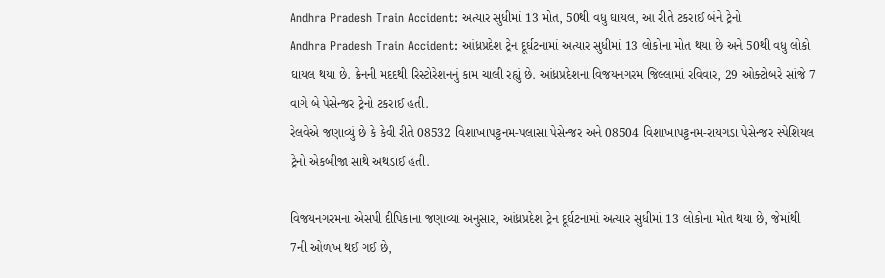Andhra Pradesh Train Accident: અત્યાર સુધીમાં 13 મોત, 50થી વધુ ઘાયલ, આ રીતે ટકરાઈ બંને ટ્રેનો
Andhra Pradesh Train Accident: આંધ્રપ્રદેશ ટ્રેન દૂર્ઘટનામાં અત્યાર સુધીમાં 13 લોકોના મોત થયા છે અને 50થી વધુ લોકો ઘાયલ થયા છે. ક્રેનની મદદથી રિસ્ટોરેશનનું કામ ચાલી રહ્યું છે. આંધ્રપ્રદેશના વિજયનગરમ જિલ્લામાં રવિવાર, 29 ઓક્ટોબરે સાંજે 7 વાગે બે પેસેન્જર ટ્રેનો ટકરાઈ હતી.
રેલવેએ જણાવ્યું છે કે કેવી રીતે 08532 વિશાખાપટ્ટનમ-પલાસા પેસેન્જર અને 08504 વિશાખાપટ્ટનમ-રાયગડા પેસેન્જર સ્પેશિયલ ટ્રેનો એકબીજા સાથે અથડાઈ હતી.

વિજયનગરમના એસપી દીપિકાના જણાવ્યા અનુસાર, આંધ્રપ્રદેશ ટ્રેન દૂર્ઘટનામાં અત્યાર સુધીમાં 13 લોકોના મોત થયા છે, જેમાંથી 7ની ઓળખ થઈ ગઈ છે,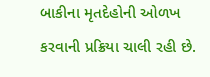બાકીના મૃતદેહોની ઓળખ કરવાની પ્રક્રિયા ચાલી રહી છે.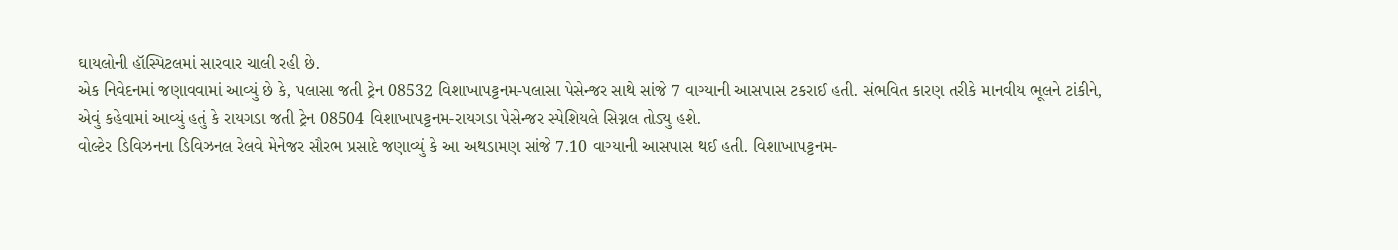ઘાયલોની હૉસ્પિટલમાં સારવાર ચાલી રહી છે.
એક નિવેદનમાં જણાવવામાં આવ્યું છે કે, પલાસા જતી ટ્રેન 08532 વિશાખાપટ્ટનમ-પલાસા પેસેન્જર સાથે સાંજે 7 વાગ્યાની આસપાસ ટકરાઈ હતી. સંભવિત કારણ તરીકે માનવીય ભૂલને ટાંકીને, એવું કહેવામાં આવ્યું હતું કે રાયગડા જતી ટ્રેન 08504 વિશાખાપટ્ટનમ-રાયગડા પેસેન્જર સ્પેશિયલે સિગ્નલ તોડ્યુ હશે.
વોલ્ટેર ડિવિઝનના ડિવિઝનલ રેલવે મેનેજર સૌરભ પ્રસાદે જણાવ્યું કે આ અથડામણ સાંજે 7.10 વાગ્યાની આસપાસ થઈ હતી. વિશાખાપટ્ટનમ-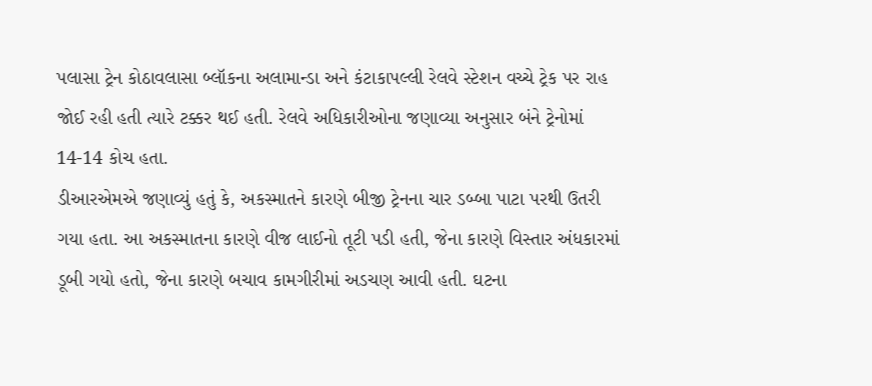પલાસા ટ્રેન કોઠાવલાસા બ્લૉકના અલામાન્ડા અને કંટાકાપલ્લી રેલવે સ્ટેશન વચ્ચે ટ્રેક પર રાહ જોઈ રહી હતી ત્યારે ટક્કર થઈ હતી. રેલવે અધિકારીઓના જણાવ્યા અનુસાર બંને ટ્રેનોમાં 14-14 કોચ હતા.
ડીઆરએમએ જણાવ્યું હતું કે, અકસ્માતને કારણે બીજી ટ્રેનના ચાર ડબ્બા પાટા પરથી ઉતરી ગયા હતા. આ અકસ્માતના કારણે વીજ લાઈનો તૂટી પડી હતી, જેના કારણે વિસ્તાર અંધકારમાં ડૂબી ગયો હતો, જેના કારણે બચાવ કામગીરીમાં અડચણ આવી હતી. ઘટના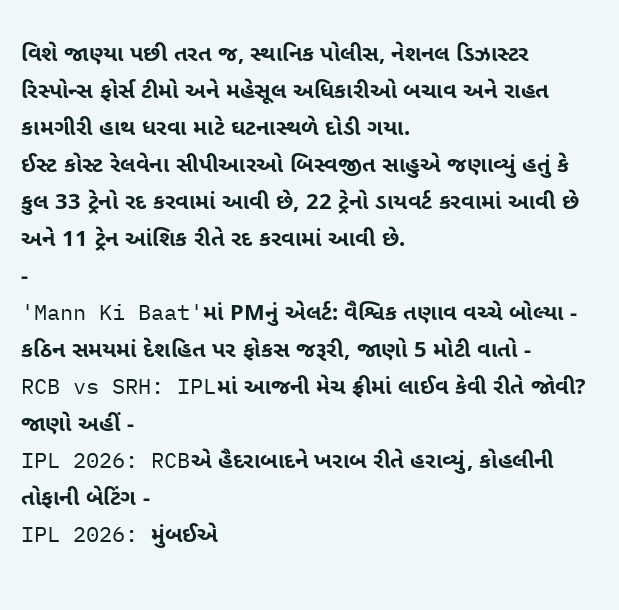વિશે જાણ્યા પછી તરત જ, સ્થાનિક પોલીસ, નેશનલ ડિઝાસ્ટર રિસ્પોન્સ ફોર્સ ટીમો અને મહેસૂલ અધિકારીઓ બચાવ અને રાહત કામગીરી હાથ ધરવા માટે ઘટનાસ્થળે દોડી ગયા.
ઈસ્ટ કોસ્ટ રેલવેના સીપીઆરઓ બિસ્વજીત સાહુએ જણાવ્યું હતું કે કુલ 33 ટ્રેનો રદ કરવામાં આવી છે, 22 ટ્રેનો ડાયવર્ટ કરવામાં આવી છે અને 11 ટ્રેન આંશિક રીતે રદ કરવામાં આવી છે.
-
'Mann Ki Baat'માં PMનું એલર્ટ: વૈશ્વિક તણાવ વચ્ચે બોલ્યા - કઠિન સમયમાં દેશહિત પર ફોકસ જરૂરી, જાણો 5 મોટી વાતો -
RCB vs SRH: IPLમાં આજની મેચ ફ્રીમાં લાઈવ કેવી રીતે જોવી? જાણો અહીં -
IPL 2026: RCBએ હૈદરાબાદને ખરાબ રીતે હરાવ્યું, કોહલીની તોફાની બેટિંગ -
IPL 2026: મુંબઈએ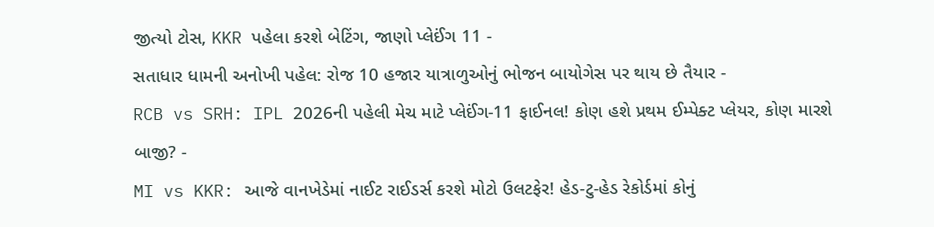જીત્યો ટોસ, KKR પહેલા કરશે બેટિંગ, જાણો પ્લેઈંગ 11 -
સતાધાર ધામની અનોખી પહેલ: રોજ 10 હજાર યાત્રાળુઓનું ભોજન બાયોગેસ પર થાય છે તૈયાર -
RCB vs SRH: IPL 2026ની પહેલી મેચ માટે પ્લેઈંગ-11 ફાઈનલ! કોણ હશે પ્રથમ ઈમ્પેક્ટ પ્લેયર, કોણ મારશે બાજી? -
MI vs KKR: આજે વાનખેડેમાં નાઈટ રાઈડર્સ કરશે મોટો ઉલટફેર! હેડ-ટુ-હેડ રેકોર્ડમાં કોનું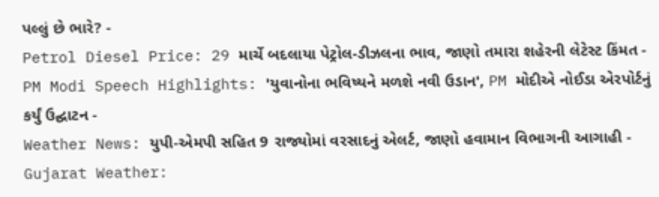પલ્લું છે ભારે? -
Petrol Diesel Price: 29 માર્ચે બદલાયા પેટ્રોલ-ડીઝલના ભાવ, જાણો તમારા શહેરની લેટેસ્ટ કિંમત -
PM Modi Speech Highlights: 'યુવાનોના ભવિષ્યને મળશે નવી ઉડાન', PM મોદીએ નોઈડા એરપોર્ટનું કર્યું ઉદ્ઘાટન -
Weather News: યુપી-એમપી સહિત 9 રાજ્યોમાં વરસાદનું એલર્ટ, જાણો હવામાન વિભાગની આગાહી -
Gujarat Weather: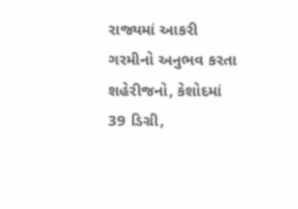રાજ્યમાં આકરી ગરમીનો અનુભવ કરતા શહેરીજનો, કેશોદમાં 39 ડિગ્રી,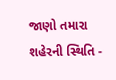જાણો તમારા શહેરની સ્થિતિ -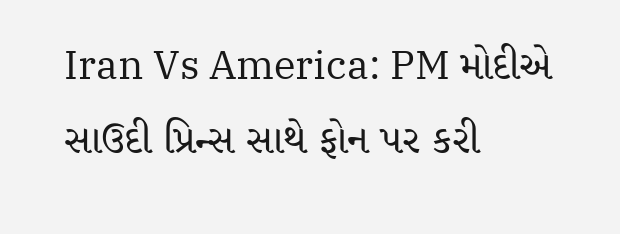Iran Vs America: PM મોદીએ સાઉદી પ્રિન્સ સાથે ફોન પર કરી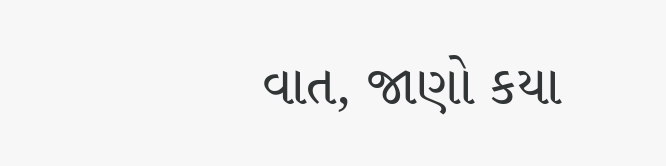વાત, જાણો કયા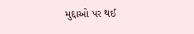મુદ્દાઓ પર થઈ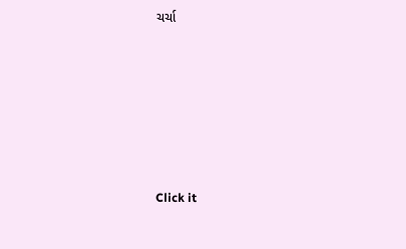ચર્ચા






Click it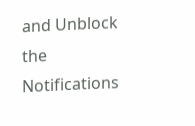and Unblock the Notifications